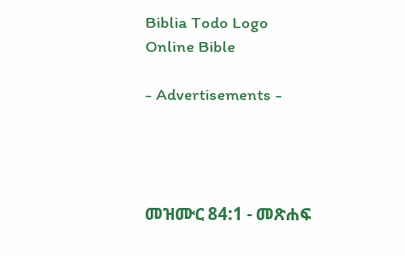Biblia Todo Logo
Online Bible

- Advertisements -




መዝሙር 84:1 - መጽሐፍ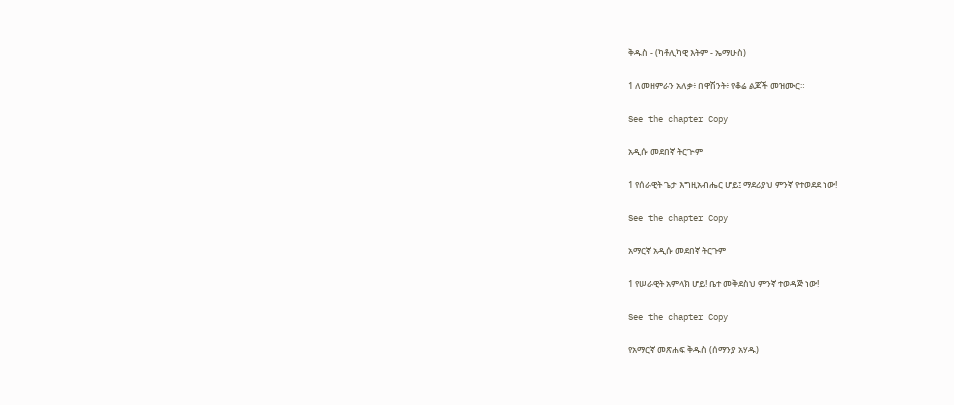ቅዱስ - (ካቶሊካዊ እትም - ኤማሁስ)

1 ለመዘምራን አለቃ፥ በዋሽንት፥ የቆሬ ልጆች መዝሙር።

See the chapter Copy

አዲሱ መደበኛ ትርጒም

1 የሰራዊት ጌታ እግዚአብሔር ሆይ፤ ማደሪያህ ምንኛ የተወደደ ነው!

See the chapter Copy

አማርኛ አዲሱ መደበኛ ትርጉም

1 የሠራዊት አምላክ ሆይ! ቤተ መቅደስህ ምንኛ ተወዳጅ ነው!

See the chapter Copy

የአማርኛ መጽሐፍ ቅዱስ (ሰማንያ አሃዱ)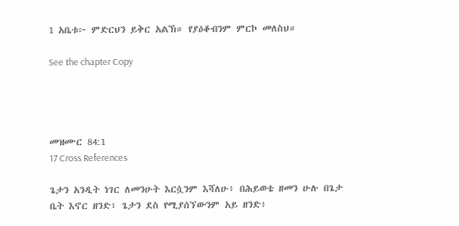1 አቤቱ፦ ምድርህን ይቅር አልኽ። የያዕቆብንም ምርኮ መለስህ።

See the chapter Copy




መዝሙር 84:1
17 Cross References

ጌታን አንዲት ነገር ለመንሁት እርሷንም እሻለሁ፥ በሕይወቴ ዘመን ሁሉ በጌታ ቤት እኖር ዘንድ፥ ጌታን ደስ የሚያሰኘውንም አይ ዘንድ፥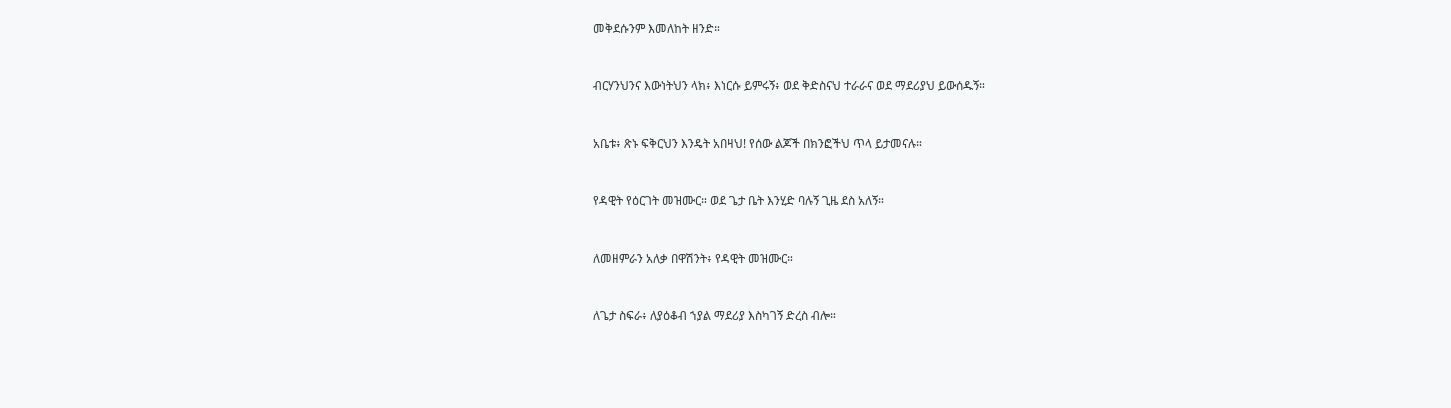መቅደሱንም እመለከት ዘንድ።


ብርሃንህንና እውነትህን ላክ፥ እነርሱ ይምሩኝ፥ ወደ ቅድስናህ ተራራና ወደ ማደሪያህ ይውሰዱኝ።


አቤቱ፥ ጽኑ ፍቅርህን እንዴት አበዛህ! የሰው ልጆች በክንፎችህ ጥላ ይታመናሉ።


የዳዊት የዕርገት መዝሙር። ወደ ጌታ ቤት እንሂድ ባሉኝ ጊዜ ደስ አለኝ።


ለመዘምራን አለቃ በዋሽንት፥ የዳዊት መዝሙር።


ለጌታ ስፍራ፥ ለያዕቆብ ኀያል ማደሪያ እስካገኝ ድረስ ብሎ።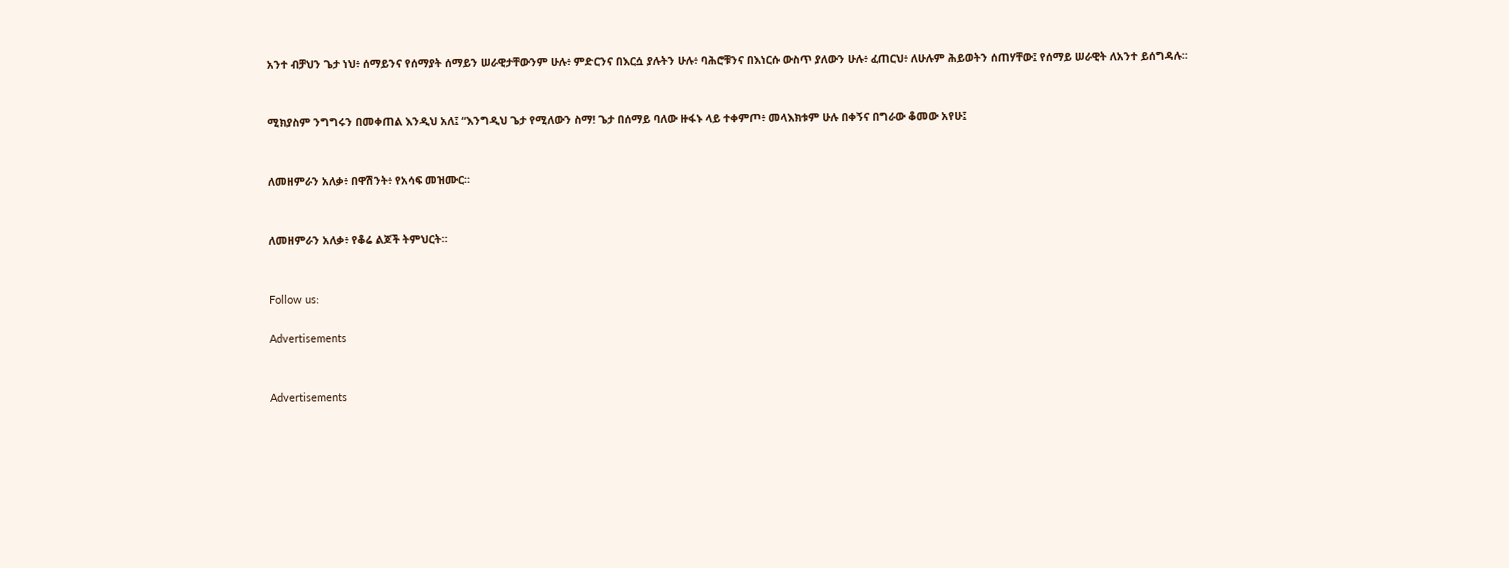አንተ ብቻህን ጌታ ነህ፥ ሰማይንና የሰማያት ሰማይን ሠራዊታቸውንም ሁሉ፥ ምድርንና በእርሷ ያሉትን ሁሉ፥ ባሕሮቹንና በእነርሱ ውስጥ ያለውን ሁሉ፥ ፈጠርህ፥ ለሁሉም ሕይወትን ሰጠሃቸው፤ የሰማይ ሠራዊት ለአንተ ይሰግዳሉ።


ሚክያስም ንግግሩን በመቀጠል እንዲህ አለ፤ “እንግዲህ ጌታ የሚለውን ስማ! ጌታ በሰማይ ባለው ዙፋኑ ላይ ተቀምጦ፥ መላእክቱም ሁሉ በቀኝና በግራው ቆመው አየሁ፤


ለመዘምራን አለቃ፥ በዋሽንት፥ የአሳፍ መዝሙር።


ለመዘምራን አለቃ፥ የቆሬ ልጆች ትምህርት።


Follow us:

Advertisements


Advertisements